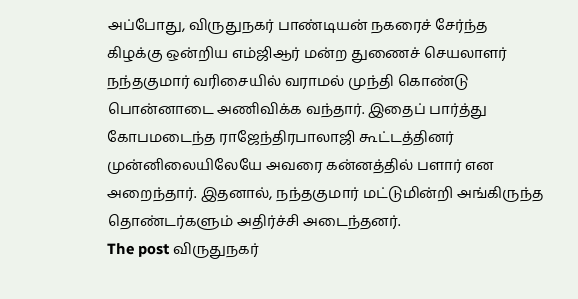அப்போது, விருதுநகர் பாண்டியன் நகரைச் சேர்ந்த கிழக்கு ஒன்றிய எம்ஜிஆர் மன்ற துணைச் செயலாளர் நந்தகுமார் வரிசையில் வராமல் முந்தி கொண்டு பொன்னாடை அணிவிக்க வந்தார். இதைப் பார்த்து கோபமடைந்த ராஜேந்திரபாலாஜி கூட்டத்தினர் முன்னிலையிலேயே அவரை கன்னத்தில் பளார் என அறைந்தார். இதனால், நந்தகுமார் மட்டுமின்றி அங்கிருந்த தொண்டர்களும் அதிர்ச்சி அடைந்தனர்.
The post விருதுநகர்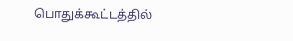பொதுக்கூட்டத்தில்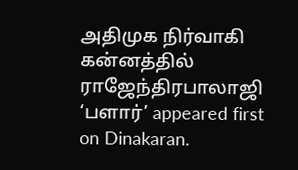அதிமுக நிர்வாகி கன்னத்தில் ராஜேந்திரபாலாஜி ‘பளார்’ appeared first on Dinakaran.